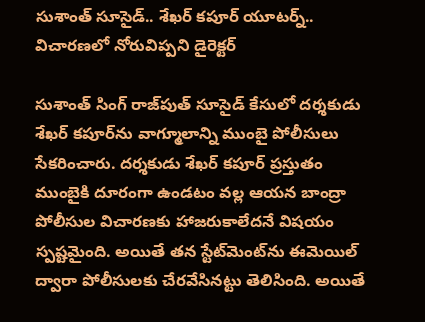సుశాంత్ సూసైడ్.. శేఖర్ కపూర్ యూటర్న్.. విచారణలో నోరువిప్పని డైరెక్టర్

సుశాంత్ సింగ్ రాజ్‌పుత్ సూసైడ్ కేసులో దర్శకుడు శేఖర్ కపూర్‌ను వాగ్మూలాన్ని ముంబై పోలీసులు సేకరించారు. దర్శకుడు శేఖర్ కపూర్ ప్రస్తుతం ముంబైకి దూరంగా ఉండటం వల్ల ఆయన బాంద్రా పోలీసుల విచారణకు హాజరుకాలేదనే విషయం స్పష్టమైంది. అయితే తన స్టేట్‌మెంట్‌ను ఈమెయిల్ ద్వారా పోలీసులకు చేరవేసినట్టు తెలిసింది. అయితే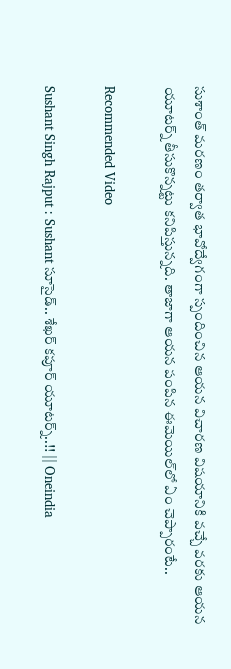సుశాంత్ మరణం తర్వాత భావోద్వేగంగా స్పందించిన ఆయన విచారణ విషయానికి వచ్చే వరకు ఆయన యూటర్న్ తీసుకొన్నట్టు కనిపిస్తున్నది. తాజాగా ఆయన పంపిన ఈమెయిల్‌లో ఏం చెప్పారంటే..

Recommended Video

Sushant Singh Rajput : Sushant సూసైడ్.. శేఖర్ కపూర్ యూటర్న్..!! || Oneindia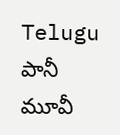Telugu
పానీ మూవీ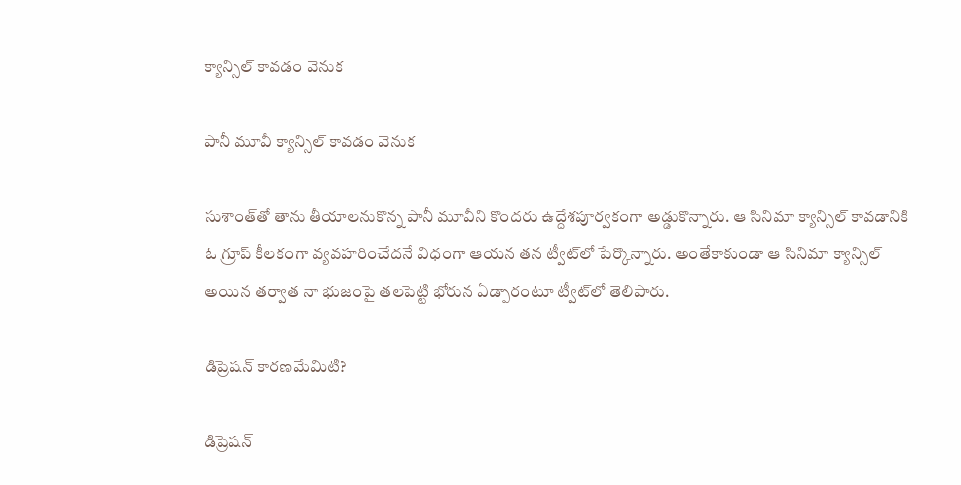క్యాన్సిల్ కావడం వెనుక

పానీ మూవీ క్యాన్సిల్ కావడం వెనుక

సుశాంత్‌తో తాను తీయాలనుకొన్న పానీ మూవీని కొందరు ఉద్దేశపూర్వకంగా అడ్డుకొన్నారు. ఆ సినిమా క్యాన్సిల్ కావడానికి ఓ గ్రూప్ కీలకంగా వ్యవహరించేదనే విధంగా ఆయన తన ట్వీట్‌లో పేర్కొన్నారు. అంతేకాకుండా ఆ సినిమా క్యాన్సిల్ అయిన తర్వాత నా భుజంపై తలపెట్టి భోరున ఏడ్పారంటూ ట్వీట్‌లో తెలిపారు.

డిప్రెషన్ కారణమేమిటి?

డిప్రెషన్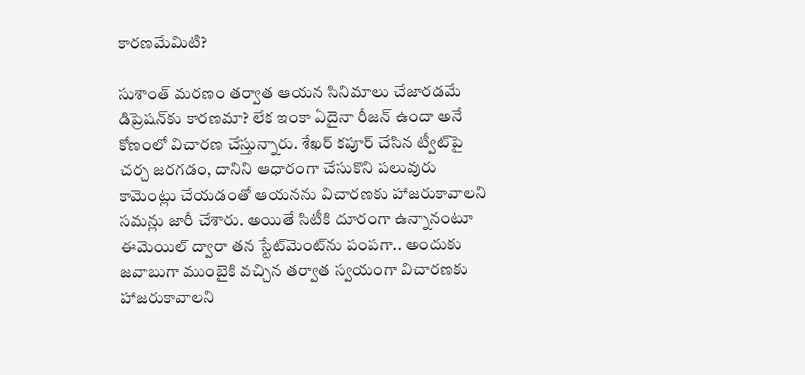కారణమేమిటి?

సుశాంత్ మరణం తర్వాత ఆయన సినిమాలు చేజారడమే డిప్రెషన్‌కు కారణమా? లేక ఇంకా ఏదైనా రీజన్ ఉందా అనే కోణంలో విచారణ చేస్తున్నారు. శేఖర్ కపూర్ చేసిన ట్వీట్‌పై చర్చ జరగడం, దానిని ఆధారంగా చేసుకొని పలువురు కామెంట్లు చేయడంతో ఆయనను విచారణకు హాజరుకావాలని సమన్లు జారీ చేశారు. అయితే సిటీకి దూరంగా ఉన్నానంటూ ఈమెయిల్ ద్వారా తన స్టేట్‌మెంట్‌ను పంపగా.. అందుకు జవాబుగా ముంబైకి వచ్చిన తర్వాత స్వయంగా విచారణకు హాజరుకావాలని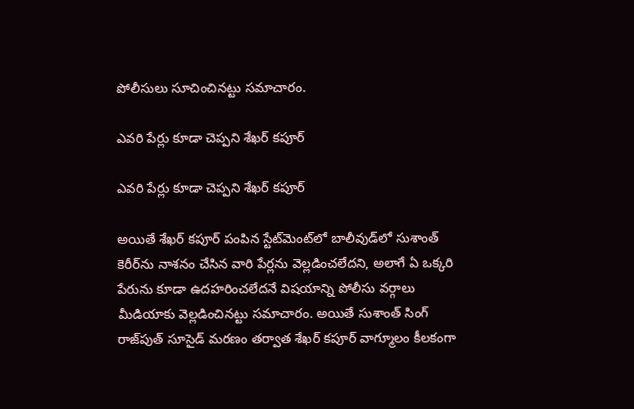పోలీసులు సూచించినట్టు సమాచారం.

ఎవరి పేర్లు కూడా చెప్పని శేఖర్ కపూర్

ఎవరి పేర్లు కూడా చెప్పని శేఖర్ కపూర్

అయితే శేఖర్ కపూర్ పంపిన స్టేట్‌మెంట్‌లో బాలీవుడ్‌లో సుశాంత్ కెరీర్‌ను నాశనం చేసిన వారి పేర్లను వెల్లడించలేదని, అలాగే ఏ ఒక్కరి పేరును కూడా ఉదహరించలేదనే విషయాన్ని పోలీసు వర్గాలు మీడియాకు వెల్లడించినట్టు సమాచారం. అయితే సుశాంత్ సింగ్ రాజ్‌పుత్ సూసైడ్ మరణం తర్వాత శేఖర్ కపూర్ వాగ్మూలం కీలకంగా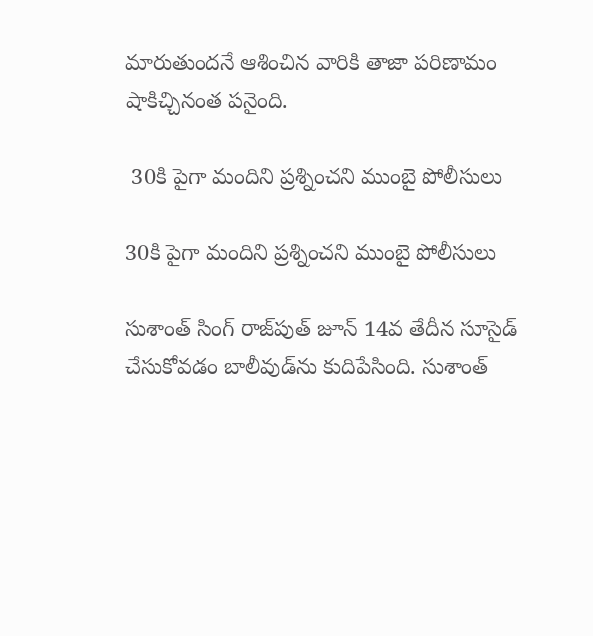మారుతుందనే ఆశించిన వారికి తాజా పరిణామం షాకిచ్చినంత పనైంది.

 30కి పైగా మందిని ప్రశ్నించని ముంబై పోలీసులు

30కి పైగా మందిని ప్రశ్నించని ముంబై పోలీసులు

సుశాంత్ సింగ్ రాజ్‌పుత్ జూన్ 14వ తేదీన సూసైడ్ చేసుకోవడం బాలీవుడ్‌ను కుదిపేసింది. సుశాంత్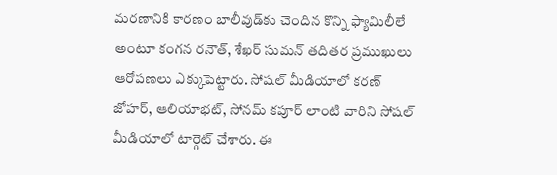మరణానికి కారణం బాలీవుడ్‌కు చెందిన కొన్ని ఫ్యామిలీలే అంటూ కంగన రనౌత్, శేఖర్ సుమన్ తదితర ప్రముఖులు ఆరోపణలు ఎక్కుపెట్టారు. సోషల్ మీడియాలో కరణ్ జోహర్, ఆలియాభట్, సోనమ్ కపూర్ లాంటి వారిని సోషల్ మీడియాలో టార్గెట్ చేశారు. ఈ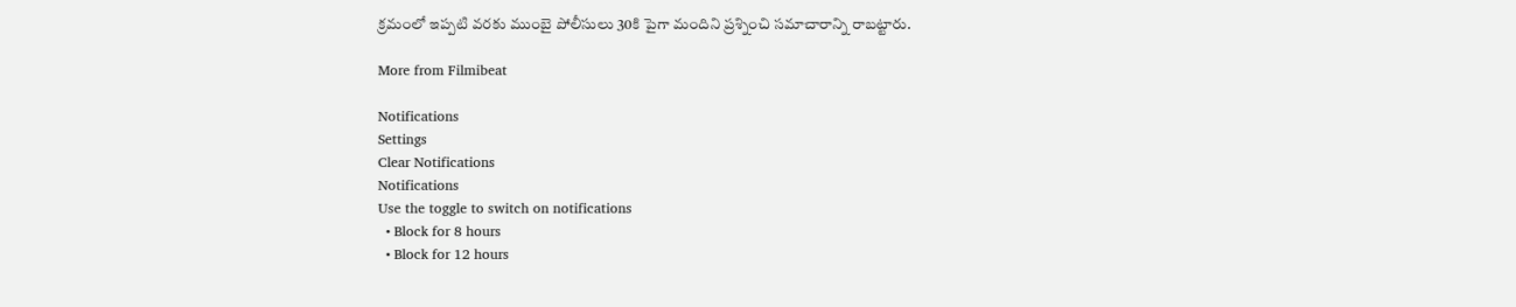క్రమంలో ఇప్పటి వరకు ముంబై పోలీసులు 30కి పైగా మందిని ప్రశ్నించి సమాచారాన్ని రాబట్టారు.

More from Filmibeat

Notifications
Settings
Clear Notifications
Notifications
Use the toggle to switch on notifications
  • Block for 8 hours
  • Block for 12 hours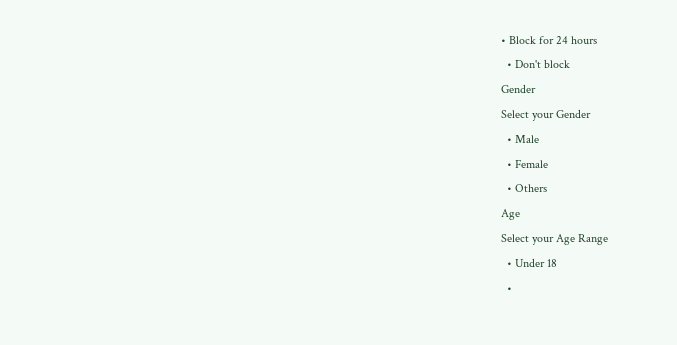• Block for 24 hours
  • Don't block
Gender
Select your Gender
  • Male
  • Female
  • Others
Age
Select your Age Range
  • Under 18
  •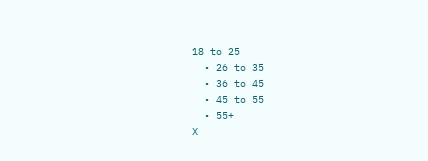18 to 25
  • 26 to 35
  • 36 to 45
  • 45 to 55
  • 55+
X